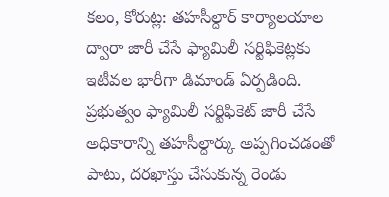కలం, కోరుట్ల: తహసీల్దార్ కార్యాలయాల ద్వారా జారీ చేసే ఫ్యామిలీ సర్టిఫికెట్లకు ఇటీవల భారీగా డిమాండ్ ఏర్పడింది. ప్రభుత్వం ఫ్యామిలీ సర్టిఫికెట్ జారీ చేసే అధికారాన్ని తహసీల్దార్కు అప్పగించడంతో పాటు, దరఖాస్తు చేసుకున్న రెండు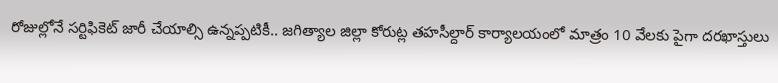రోజుల్లోనే సర్టిఫికెట్ జారీ చేయాల్సి ఉన్నప్పటికీ.. జగిత్యాల జిల్లా కోరుట్ల తహసీల్దార్ కార్యాలయంలో మాత్రం 10 వేలకు పైగా దరఖాస్తులు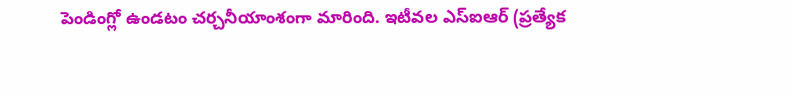పెండింగ్లో ఉండటం చర్చనీయాంశంగా మారింది. ఇటీవల ఎస్ఐఆర్ (ప్రత్యేక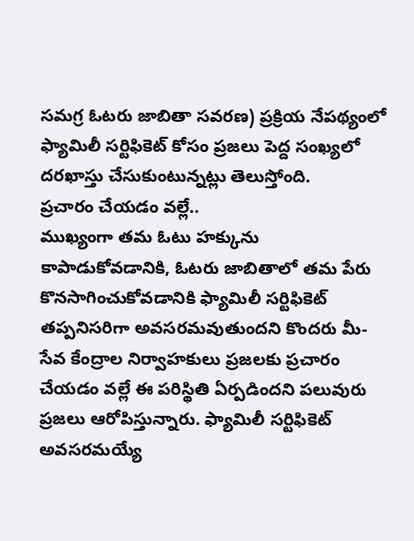సమగ్ర ఓటరు జాబితా సవరణ) ప్రక్రియ నేపథ్యంలో ఫ్యామిలీ సర్టిఫికెట్ కోసం ప్రజలు పెద్ద సంఖ్యలో దరఖాస్తు చేసుకుంటున్నట్లు తెలుస్తోంది.
ప్రచారం చేయడం వల్లే..
ముఖ్యంగా తమ ఓటు హక్కును కాపాడుకోవడానికి, ఓటరు జాబితాలో తమ పేరు కొనసాగించుకోవడానికి ఫ్యామిలీ సర్టిఫికెట్ తప్పనిసరిగా అవసరమవుతుందని కొందరు మీ-సేవ కేంద్రాల నిర్వాహకులు ప్రజలకు ప్రచారం చేయడం వల్లే ఈ పరిస్థితి ఏర్పడిందని పలువురు ప్రజలు ఆరోపిస్తున్నారు. ఫ్యామిలీ సర్టిఫికెట్ అవసరమయ్యే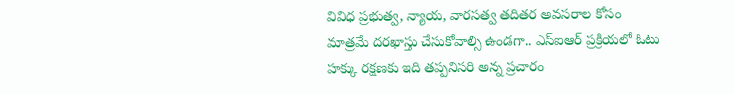వివిధ ప్రభుత్వ, న్యాయ, వారసత్వ తదితర అవసరాల కోసం మాత్రమే దరఖాస్తు చేసుకోవాల్సి ఉండగా.. ఎస్ఐఆర్ ప్రక్రియలో ఓటు హక్కు రక్షణకు ఇది తప్పనిసరి అన్న ప్రచారం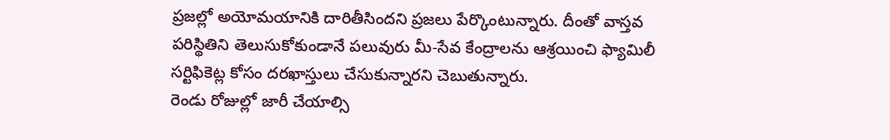ప్రజల్లో అయోమయానికి దారితీసిందని ప్రజలు పేర్కొంటున్నారు. దీంతో వాస్తవ పరిస్థితిని తెలుసుకోకుండానే పలువురు మీ-సేవ కేంద్రాలను ఆశ్రయించి ఫ్యామిలీ సర్టిఫికెట్ల కోసం దరఖాస్తులు చేసుకున్నారని చెబుతున్నారు.
రెండు రోజుల్లో జారీ చేయాల్సి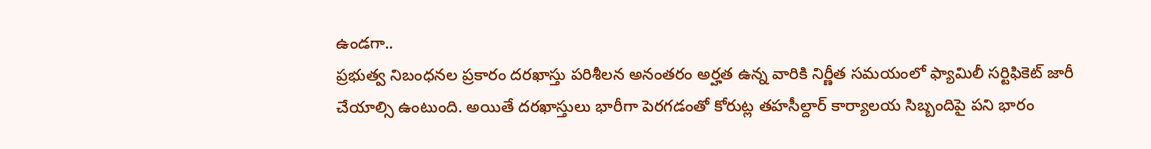ఉండగా..
ప్రభుత్వ నిబంధనల ప్రకారం దరఖాస్తు పరిశీలన అనంతరం అర్హత ఉన్న వారికి నిర్ణీత సమయంలో ఫ్యామిలీ సర్టిఫికెట్ జారీ చేయాల్సి ఉంటుంది. అయితే దరఖాస్తులు భారీగా పెరగడంతో కోరుట్ల తహసీల్దార్ కార్యాలయ సిబ్బందిపై పని భారం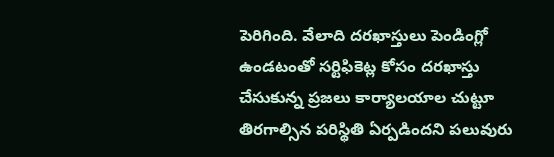పెరిగింది. వేలాది దరఖాస్తులు పెండింగ్లో ఉండటంతో సర్టిఫికెట్ల కోసం దరఖాస్తు చేసుకున్న ప్రజలు కార్యాలయాల చుట్టూ తిరగాల్సిన పరిస్థితి ఏర్పడిందని పలువురు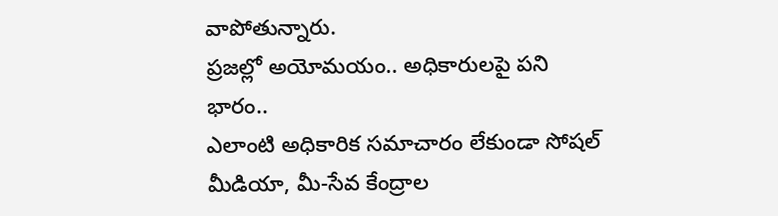వాపోతున్నారు.
ప్రజల్లో అయోమయం.. అధికారులపై పని భారం..
ఎలాంటి అధికారిక సమాచారం లేకుండా సోషల్ మీడియా, మీ-సేవ కేంద్రాల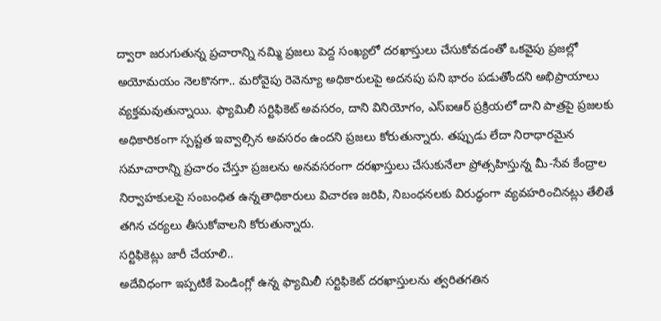ద్వారా జరుగుతున్న ప్రచారాన్ని నమ్మి ప్రజలు పెద్ద సంఖ్యలో దరఖాస్తులు చేసుకోవడంతో ఒకవైపు ప్రజల్లో అయోమయం నెలకొనగా.. మరోవైపు రెవెన్యూ అధికారులపై అదనపు పని భారం పడుతోందని అభిప్రాయాలు వ్యక్తమవుతున్నాయి. ఫ్యామిలీ సర్టిఫికెట్ అవసరం, దాని వినియోగం, ఎస్ఐఆర్ ప్రక్రియలో దాని పాత్రపై ప్రజలకు అధికారికంగా స్పష్టత ఇవ్వాల్సిన అవసరం ఉందని ప్రజలు కోరుతున్నారు. తప్పుడు లేదా నిరాధారమైన సమాచారాన్ని ప్రచారం చేస్తూ ప్రజలను అనవసరంగా దరఖాస్తులు చేసుకునేలా ప్రోత్సహిస్తున్న మీ-సేవ కేంద్రాల నిర్వాహకులపై సంబంధిత ఉన్నతాధికారులు విచారణ జరిపి, నిబంధనలకు విరుద్ధంగా వ్యవహరించినట్లు తేలితే తగిన చర్యలు తీసుకోవాలని కోరుతున్నారు.
సర్టిఫికెట్లు జారీ చేయాలి..
అదేవిధంగా ఇప్పటికే పెండింగ్లో ఉన్న ఫ్యామిలీ సర్టిఫికెట్ దరఖాస్తులను త్వరితగతిన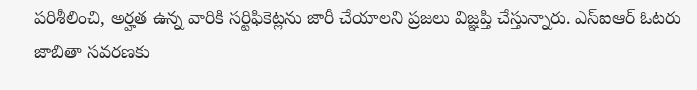పరిశీలించి, అర్హత ఉన్న వారికి సర్టిఫికెట్లను జారీ చేయాలని ప్రజలు విజ్ఞప్తి చేస్తున్నారు. ఎస్ఐఆర్ ఓటరు జాబితా సవరణకు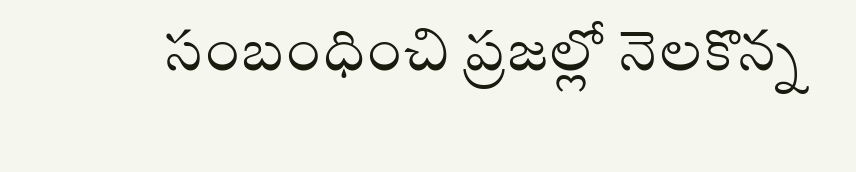సంబంధించి ప్రజల్లో నెలకొన్న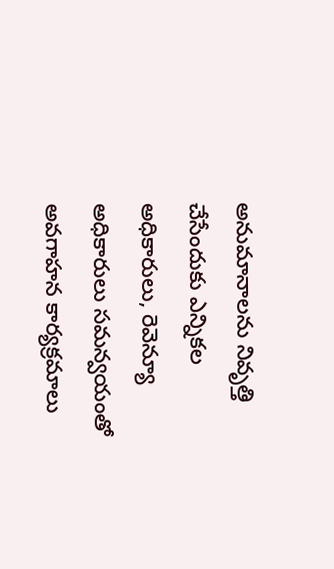అనుమానాలను నివృత్తి చేసేందుకు ఎన్నికల అధికారులు, రెవెన్యూ అధికారులు సమన్వయంతో అవగాహన కార్యక్రమాలు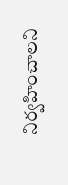నిర్వహించాలని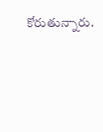కోరుతున్నారు.